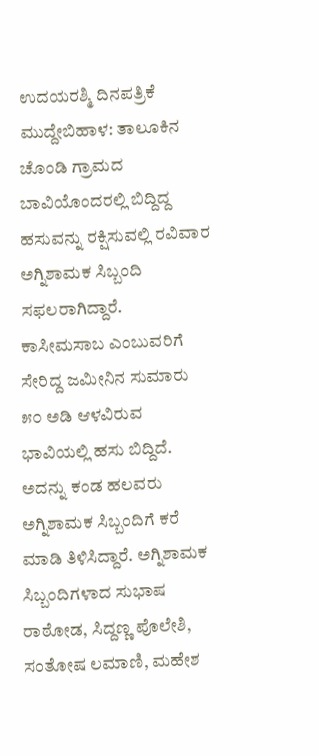ಉದಯರಶ್ಮಿ ದಿನಪತ್ರಿಕೆ
ಮುದ್ದೇಬಿಹಾಳ: ತಾಲೂಕಿನ ಚೊಂಡಿ ಗ್ರಾಮದ ಬಾವಿಯೊಂದರಲ್ಲಿ ಬಿದ್ದಿದ್ದ ಹಸುವನ್ನು ರಕ್ಷಿಸುವಲ್ಲಿ ರವಿವಾರ ಅಗ್ನಿಶಾಮಕ ಸಿಬ್ಬಂದಿ ಸಫಲರಾಗಿದ್ದಾರೆ.
ಕಾಸೀಮಸಾಬ ಎಂಬುವರಿಗೆ ಸೇರಿದ್ದ ಜಮೀನಿನ ಸುಮಾರು ೫೦ ಅಡಿ ಆಳವಿರುವ ಭಾವಿಯಲ್ಲಿ ಹಸು ಬಿದ್ದಿದೆ. ಅದನ್ನು ಕಂಡ ಹಲವರು ಅಗ್ನಿಶಾಮಕ ಸಿಬ್ಬಂದಿಗೆ ಕರೆ ಮಾಡಿ ತಿಳಿಸಿದ್ದಾರೆ. ಅಗ್ನಿಶಾಮಕ ಸಿಬ್ಬಂದಿಗಳಾದ ಸುಭಾಷ ರಾಠೋಡ, ಸಿದ್ದಣ್ಣ ಪೊಲೇಶಿ, ಸಂತೋಷ ಲಮಾಣಿ, ಮಹೇಶ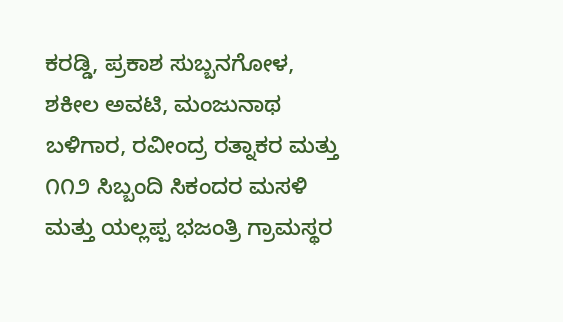ಕರಡ್ಡಿ, ಪ್ರಕಾಶ ಸುಬ್ಬನಗೋಳ, ಶಕೀಲ ಅವಟಿ, ಮಂಜುನಾಥ ಬಳಿಗಾರ, ರವೀಂದ್ರ ರತ್ನಾಕರ ಮತ್ತು ೧೧೨ ಸಿಬ್ಬಂದಿ ಸಿಕಂದರ ಮಸಳಿ ಮತ್ತು ಯಲ್ಲಪ್ಪ ಭಜಂತ್ರಿ ಗ್ರಾಮಸ್ಥರ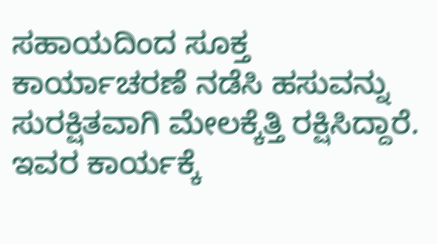ಸಹಾಯದಿಂದ ಸೂಕ್ತ ಕಾರ್ಯಾಚರಣೆ ನಡೆಸಿ ಹಸುವನ್ನು ಸುರಕ್ಷಿತವಾಗಿ ಮೇಲಕ್ಕೆತ್ತಿ ರಕ್ಷಿಸಿದ್ದಾರೆ. ಇವರ ಕಾರ್ಯಕ್ಕೆ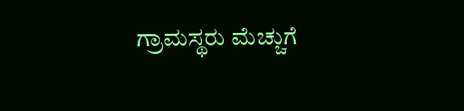ಗ್ರಾಮಸ್ಥರು ಮೆಚ್ಚುಗೆ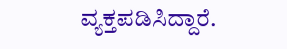ವ್ಯಕ್ತಪಡಿಸಿದ್ದಾರೆ.